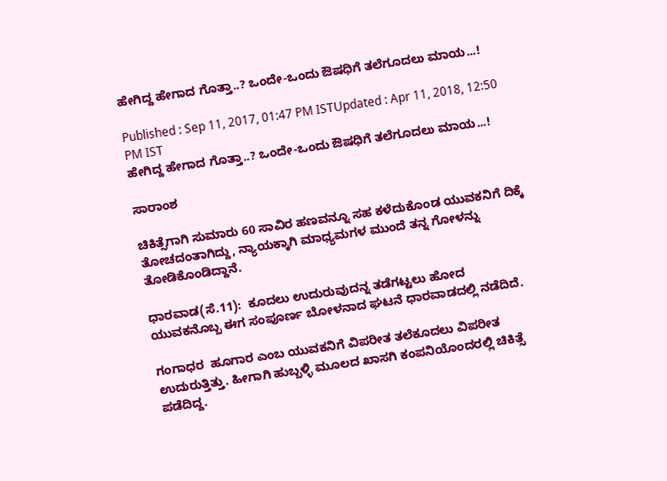ಹೇಗಿದ್ದ ಹೇಗಾದ ಗೊತ್ತಾ..? ಒಂದೇ-ಒಂದು ಔಷಧಿಗೆ ತಲೆಗೂದಲು ಮಾಯ...!

Published : Sep 11, 2017, 01:47 PM ISTUpdated : Apr 11, 2018, 12:50 PM IST
ಹೇಗಿದ್ದ ಹೇಗಾದ ಗೊತ್ತಾ..? ಒಂದೇ-ಒಂದು ಔಷಧಿಗೆ ತಲೆಗೂದಲು ಮಾಯ...!

ಸಾರಾಂಶ

ಚಿಕಿತ್ಸೆಗಾಗಿ ಸುಮಾರು 60 ಸಾವಿರ ಹಣವನ್ನೂ ಸಹ ಕಳೆದುಕೊಂಡ ಯುವಕನಿಗೆ ದಿಕ್ಕೆ ತೋಚದಂತಾಗಿದ್ದು, ನ್ಯಾಯಕ್ಕಾಗಿ ಮಾಧ್ಯಮಗಳ ಮುಂದೆ ತನ್ನ ಗೋಳನ್ನು ತೋಡಿಕೊಂಡಿದ್ದಾನೆ.

ಧಾರವಾಡ(ಸೆ.11):  ಕೂದಲು ಉದುರುವುದನ್ನ ತಡೆಗಟ್ಟಲು ಹೋದ ಯುವಕನೊಬ್ಬ ಈಗ ಸಂಪೂರ್ಣ ಬೋಳನಾದ ಘಟನೆ ಧಾರವಾಡದಲ್ಲಿ ನಡೆದಿದೆ.

ಗಂಗಾಧರ  ಹೂಗಾರ ಎಂಬ ಯುವಕನಿಗೆ ವಿಪರೀತ ತಲೆಕೂದಲು ವಿಪರೀತ ಉದುರುತ್ತಿತ್ತು. ಹೀಗಾಗಿ ಹುಬ್ಬಳ್ಳಿ ಮೂಲದ ಖಾಸಗಿ ಕಂಪನಿಯೊಂದರಲ್ಲಿ ಚಿಕಿತ್ಸೆ ಪಡೆದಿದ್ದ.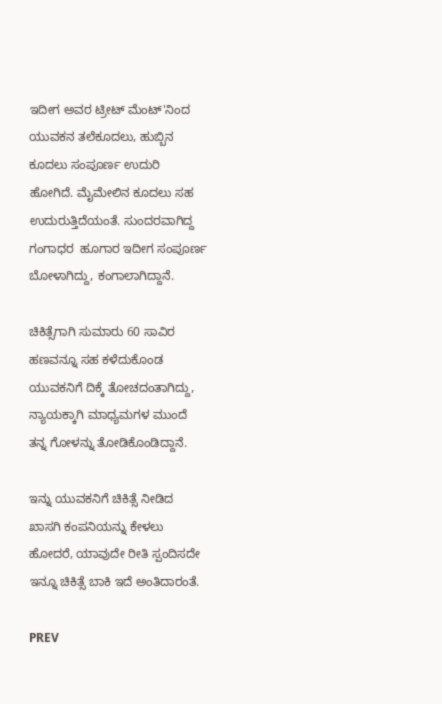ಇದೀಗ ಅವರ ಟ್ರೀಟ್ ಮೆಂಟ್'ನಿಂದ ಯುವಕನ ತಲೆಕೂದಲು, ಹುಬ್ಬಿನ ಕೂದಲು ಸಂಪೂರ್ಣ ಉದುರಿ ಹೋಗಿದೆ. ಮೈಮೇಲಿನ ಕೂದಲು ಸಹ ಉದುರುತ್ತಿದೆಯಂತೆ. ಸುಂದರವಾಗಿದ್ದ ಗಂಗಾಧರ  ಹೂಗಾರ ಇದೀಗ ಸಂಪೂರ್ಣ ಬೋಳಾಗಿದ್ದು, ಕಂಗಾಲಾಗಿದ್ದಾನೆ.

ಚಿಕಿತ್ಸೆಗಾಗಿ ಸುಮಾರು 60 ಸಾವಿರ ಹಣವನ್ನೂ ಸಹ ಕಳೆದುಕೊಂಡ ಯುವಕನಿಗೆ ದಿಕ್ಕೆ ತೋಚದಂತಾಗಿದ್ದು, ನ್ಯಾಯಕ್ಕಾಗಿ ಮಾಧ್ಯಮಗಳ ಮುಂದೆ ತನ್ನ ಗೋಳನ್ನು ತೋಡಿಕೊಂಡಿದ್ದಾನೆ.

ಇನ್ನು ಯುವಕನಿಗೆ ಚಿಕಿತ್ಸೆ ನೀಡಿದ  ಖಾಸಗಿ ಕಂಪನಿಯನ್ನು ಕೇಳಲು ಹೋದರೆ, ಯಾವುದೇ ರೀತಿ ಸ್ಪಂದಿಸದೇ ಇನ್ನೂ ಚಿಕಿತ್ಸೆ ಬಾಕಿ ಇದೆ ಅಂತಿದಾರಂತೆ.

PREV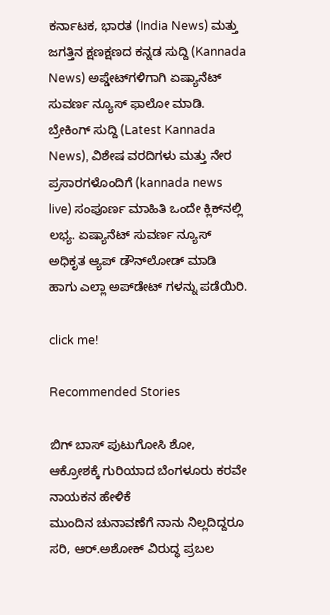ಕರ್ನಾಟಕ, ಭಾರತ (India News) ಮತ್ತು ಜಗತ್ತಿನ ಕ್ಷಣಕ್ಷಣದ ಕನ್ನಡ ಸುದ್ದಿ (Kannada News) ಅಪ್ಡೇಟ್‌ಗಳಿಗಾಗಿ ಏಷ್ಯಾನೆಟ್ ಸುವರ್ಣ ನ್ಯೂಸ್‌ ಫಾಲೋ ಮಾಡಿ. ಬ್ರೇಕಿಂಗ್ ಸುದ್ದಿ (Latest Kannada News), ವಿಶೇಷ ವರದಿಗಳು ಮತ್ತು ನೇರ ಪ್ರಸಾರಗಳೊಂದಿಗೆ (kannada news live) ಸಂಪೂರ್ಣ ಮಾಹಿತಿ ಒಂದೇ ಕ್ಲಿಕ್‌ನಲ್ಲಿ ಲಭ್ಯ. ಏಷ್ಯಾನೆಟ್ ಸುವರ್ಣ ನ್ಯೂಸ್ ಅಧಿಕೃತ ಆ್ಯಪ್ ಡೌನ್‌ಲೋಡ್ ಮಾಡಿ ಹಾಗು ಎಲ್ಲಾ ಅಪ್‌ಡೇಟ್ ಗಳನ್ನು ಪಡೆಯಿರಿ.

click me!

Recommended Stories

ಬಿಗ್ ಬಾಸ್ ಪುಟುಗೋಸಿ ಶೋ, ಆಕ್ರೋಶಕ್ಕೆ ಗುರಿಯಾದ ಬೆಂಗಳೂರು ಕರವೇ ನಾಯಕನ ಹೇಳಿಕೆ
ಮುಂದಿನ ಚುನಾವಣೆಗೆ ನಾನು ನಿಲ್ಲದಿದ್ದರೂ ಸರಿ, ಆರ್.ಅಶೋಕ್ ವಿರುದ್ಧ ಪ್ರಬಲ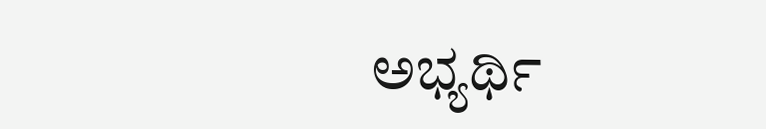ಅಭ್ಯರ್ಥಿ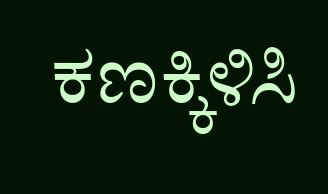ಕಣಕ್ಕಿಳಿಸಿ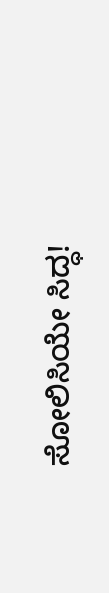ಸೋಲಿಸಿಯೇ ಸಿದ್ಧ!